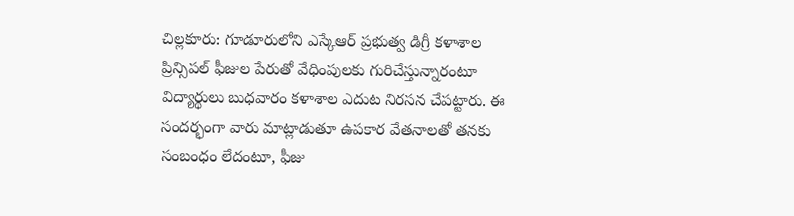చిల్లకూరు: గూడూరులోని ఎస్కేఆర్ ప్రభుత్వ డిగ్రీ కళాశాల ప్రిన్సిపల్ ఫీజుల పేరుతో వేధింపులకు గురిచేస్తున్నారంటూ విద్యార్థులు బుధవారం కళాశాల ఎదుట నిరసన చేపట్టారు. ఈ సందర్భంగా వారు మాట్లాడుతూ ఉపకార వేతనాలతో తనకు సంబంధం లేదంటూ, ఫీజు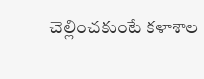చెల్లించకుంటే కళాశాల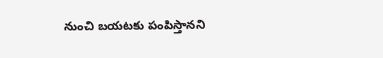నుంచి బయటకు పంపిస్తానని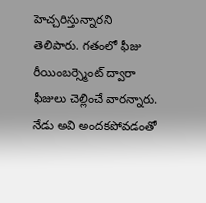హెచ్చరిస్తున్నారని తెలిపారు. గతంలో ఫీజు రీయింబర్స్మెంట్ ద్వారా ఫీజులు చెల్లించే వారన్నారు. నేడు అవి అందకపోవడంతో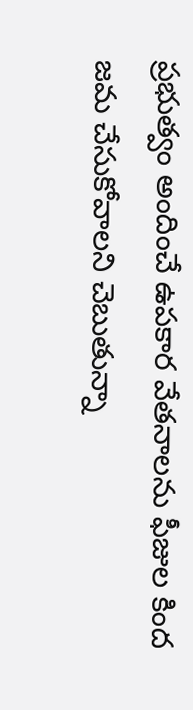ప్రభుత్వం అందించే ఉపకార వేతనాలను ఫీజుల కింద జమ చేసుకోవాలని చెబుతున్నా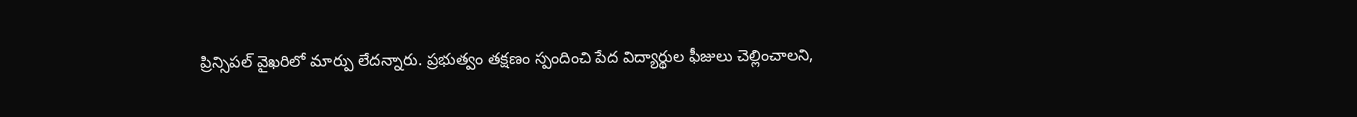ప్రిన్సిపల్ వైఖరిలో మార్పు లేదన్నారు. ప్రభుత్వం తక్షణం స్పందించి పేద విద్యార్థుల ఫీజులు చెల్లించాలని,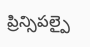ప్రిన్సిపల్పై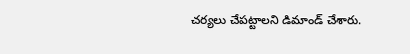చర్యలు చేపట్టాలని డిమాండ్ చేశారు.